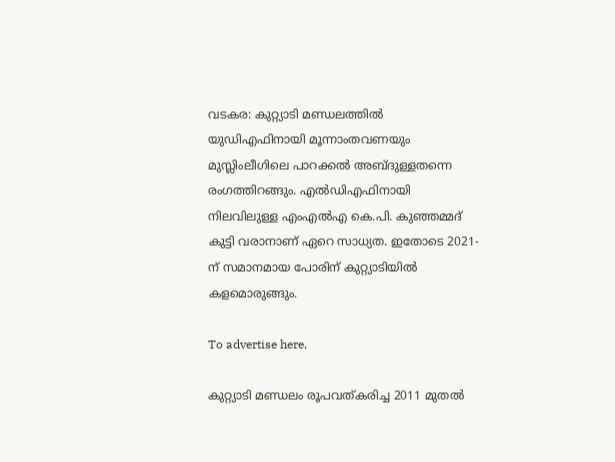വടകര: കുറ്റ്യാടി മണ്ഡലത്തിൽ യുഡിഎഫിനായി മൂന്നാംതവണയും മുസ്ലിംലീഗിലെ പാറക്കൽ അബ്ദുള്ളതന്നെ രംഗത്തിറങ്ങും. എൽഡിഎഫിനായി നിലവിലുള്ള എംഎൽഎ കെ.പി. കുഞ്ഞമ്മദ് കുട്ടി വരാനാണ് ഏറെ സാധ്യത. ഇതോടെ 2021-ന് സമാനമായ പോരിന് കുറ്റ്യാടിയിൽ കളമൊരുങ്ങും.

To advertise here,

കുറ്റ്യാടി മണ്ഡലം രൂപവത്കരിച്ച 2011 മുതൽ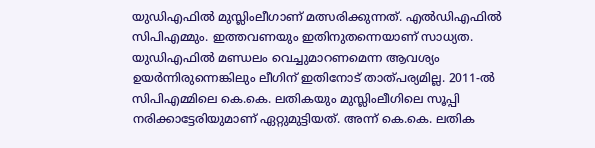യുഡിഎഫിൽ മുസ്ലിംലീഗാണ് മത്സരിക്കുന്നത്. എൽഡിഎഫിൽ സിപിഎമ്മും. ഇത്തവണയും ഇതിനുതന്നെയാണ് സാധ്യത. യുഡിഎഫിൽ മണ്ഡലം വെച്ചുമാറണമെന്ന ആവശ്യം ഉയർന്നിരുന്നെങ്കിലും ലീഗിന് ഇതിനോട് താത്പര്യമില്ല. 2011-ൽ സിപിഎമ്മിലെ കെ.കെ. ലതികയും മുസ്ലിംലീഗിലെ സൂപ്പി നരിക്കാട്ടേരിയുമാണ് ഏറ്റുമുട്ടിയത്. അന്ന് കെ.കെ. ലതിക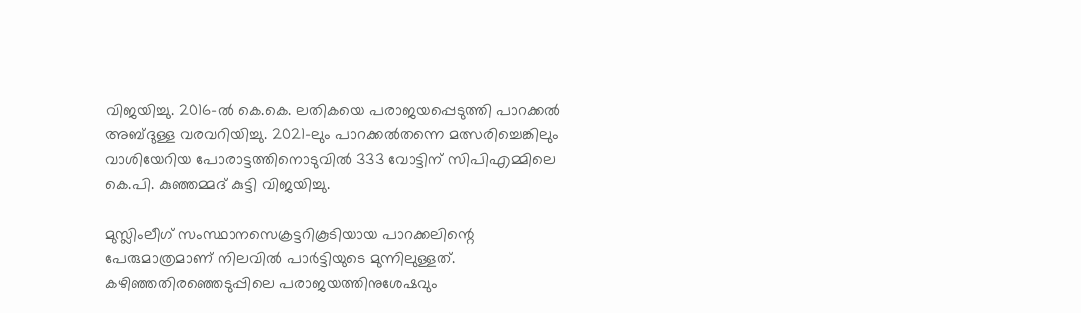വിജയിച്ചു. 2016-ൽ കെ.കെ. ലതികയെ പരാജയപ്പെടുത്തി പാറക്കൽ അബ്ദുള്ള വരവറിയിച്ചു. 2021-ലും പാറക്കൽതന്നെ മത്സരിച്ചെങ്കിലും വാശിയേറിയ പോരാട്ടത്തിനൊടുവിൽ 333 വോട്ടിന് സിപിഎമ്മിലെ കെ.പി. കുഞ്ഞമ്മദ് കുട്ടി വിജയിച്ചു.

മുസ്ലിംലീഗ് സംസ്ഥാനസെക്രട്ടറികൂടിയായ പാറക്കലിന്റെ പേരുമാത്രമാണ് നിലവിൽ പാർട്ടിയുടെ മുന്നിലുള്ളത്. കഴിഞ്ഞതിരഞ്ഞെടുപ്പിലെ പരാജയത്തിനുശേഷവും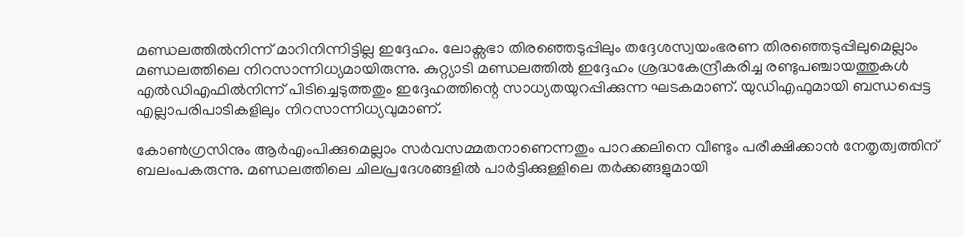മണ്ഡലത്തിൽനിന്ന് മാറിനിന്നിട്ടില്ല ഇദ്ദേഹം. ലോക്സഭാ തിരഞ്ഞെടുപ്പിലും തദ്ദേശസ്വയംഭരണ തിരഞ്ഞെടുപ്പിലുമെല്ലാം മണ്ഡലത്തിലെ നിറസാന്നിധ്യമായിരുന്നു. കുറ്റ്യാടി മണ്ഡലത്തിൽ ഇദ്ദേഹം ശ്രദ്ധകേന്ദ്രീകരിച്ച രണ്ടുപഞ്ചായത്തുകൾ എൽഡിഎഫിൽനിന്ന് പിടിച്ചെടുത്തതും ഇദ്ദേഹത്തിന്റെ സാധ്യതയുറപ്പിക്കുന്ന ഘടകമാണ്. യുഡിഎഫുമായി ബന്ധപ്പെട്ട എല്ലാപരിപാടികളിലും നിറസാന്നിധ്യവുമാണ്.

കോൺഗ്രസിനും ആർഎംപിക്കുമെല്ലാം സർവസമ്മതനാണെന്നതും പാറക്കലിനെ വീണ്ടും പരീക്ഷിക്കാൻ നേതൃത്വത്തിന് ബലംപകരുന്നു. മണ്ഡലത്തിലെ ചിലപ്രദേശങ്ങളിൽ പാർട്ടിക്കുള്ളിലെ തർക്കങ്ങളുമായി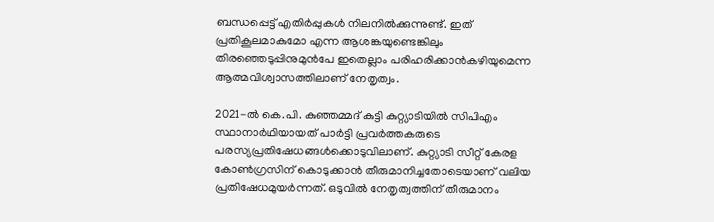ബന്ധപ്പെട്ട് എതിർപ്പുകൾ നിലനിൽക്കുന്നുണ്ട്. ഇത് പ്രതികൂലമാകുമോ എന്ന ആശങ്കയുണ്ടെങ്കിലും തിരഞ്ഞെടുപ്പിനുമുൻപേ ഇതെല്ലാം പരിഹരിക്കാൻകഴിയുമെന്ന ആത്മവിശ്വാസത്തിലാണ് നേതൃത്വം.

2021-ൽ കെ.പി. കുഞ്ഞമ്മദ് കുട്ടി കുറ്റ്യാടിയിൽ സിപിഎം സ്ഥാനാർഥിയായത് പാർട്ടി പ്രവർത്തകരുടെ പരസ്യപ്രതിഷേധങ്ങൾക്കൊടുവിലാണ്. കുറ്റ്യാടി സീറ്റ് കേരള കോൺഗ്രസിന് കൊടുക്കാൻ തീരുമാനിച്ചതോടെയാണ് വലിയ പ്രതിഷേധമുയർന്നത്. ഒടുവിൽ നേതൃത്വത്തിന് തീരുമാനം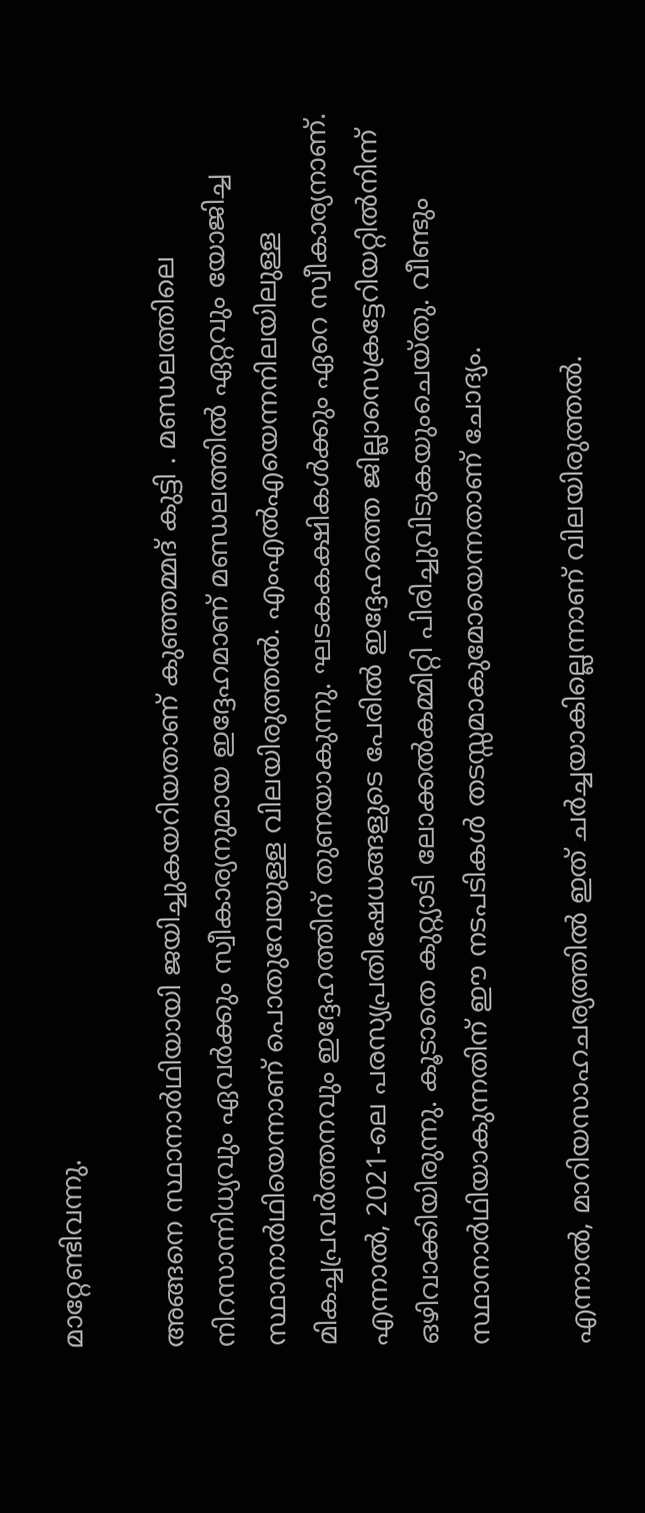മാറ്റേണ്ടിവന്നു.

അങ്ങനെ സ്ഥാനാർഥിയായി ജയിച്ചുകയറിയതാണ് കുഞ്ഞമ്മദ് കുട്ടി . മണ്ഡലത്തിലെ നിറസാന്നിധ്യവും ഏവർക്കും സ്വീകാര്യനുമായ ഇദ്ദേഹമാണ് മണ്ഡലത്തിൽ ഏറ്റവും യോജിച്ച സ്ഥാനാർഥിയെന്നാണ് പൊതുവേയുള്ള വിലയിരുത്തൽ. എംഎൽഎയെന്നനിലയിലുള്ള മികച്ചപ്രവർത്തനവും ഇദ്ദേഹത്തിന് തുണയാകുന്നു. ഘടകകക്ഷികൾക്കും ഏറെ സ്വീകാര്യനാണ്. എന്നാൽ, 2021-ലെ പരസ്യപ്രതിഷേധങ്ങളുടെ പേരിൽ ഇദ്ദേഹത്തെ ജില്ലാസെക്രട്ടേറിയറ്റിൽനിന്ന് ഒഴിവാക്കിയിരുന്നു. കൂടാതെ കുറ്റ്യാടി ലോക്കൽകമ്മിറ്റി പിരിച്ചുവിടുകയുംചെയ്തു. വീണ്ടും സ്ഥാനാർഥിയാകുന്നതിന് ഈ നടപടികൾ തടസ്സമാകുമോയെന്നതാണ് ചോദ്യം.

എന്നാൽ, മാറിയസാഹചര്യത്തിൽ ഇത് ചർച്ചയാകില്ലെന്നാണ് വിലയിരുത്തൽ.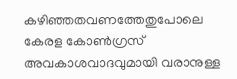കഴിഞ്ഞതവണത്തേതുപോലെ കേരള കോൺഗ്രസ് അവകാശവാദവുമായി വരാനുള്ള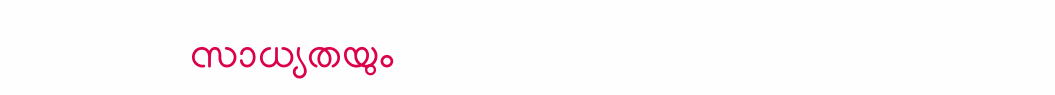സാധ്യതയും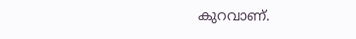കുറവാണ്.